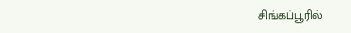சிங்கப்பூரில்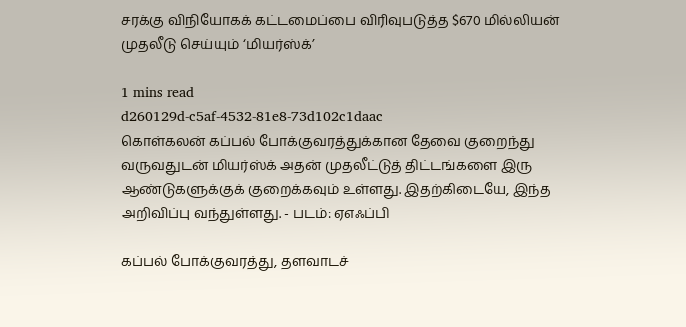சரக்கு விநியோகக் கட்டமைப்பை விரிவுபடுத்த $670 மில்லியன் முதலீடு செய்யும் ‘மியர்ஸ்க்’

1 mins read
d260129d-c5af-4532-81e8-73d102c1daac
கொள்கலன் கப்பல் போக்குவரத்துக்கான தேவை குறைந்து வருவதுடன் மியர்ஸ்க் அதன் முதலீட்டுத் திட்டங்களை இரு ஆண்டுகளுக்குக் குறைக்கவும் உள்ளது. இதற்கிடையே, இந்த அறிவிப்பு வந்துள்ளது. - படம்: ஏஎஃப்பி

கப்பல் போக்குவரத்து, தளவாடச்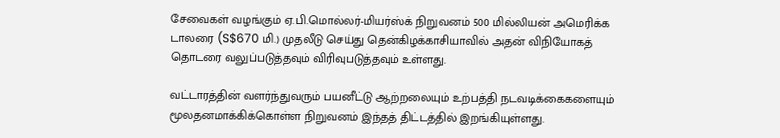சேவைகள் வழங்கும் ஏ.பி.மொல்லர்-மியர்ஸ்க் நிறுவனம் 500 மில்லியன் அமெரிக்க டாலரை (S$670 மி.) முதலீடு செய்து தென்கிழக்காசியாவில் அதன் விநியோகத் தொடரை வலுப்படுத்தவும் விரிவுபடுத்தவும் உள்ளது.

வட்டாரத்தின் வளர்ந்துவரும் பயனீட்டு ஆற்றலையும் உற்பத்தி நடவடிக்கைகளையும் மூலதனமாக்கிக்கொள்ள நிறுவனம் இந்தத் திட்டத்தில் இறங்கியுள்ளது.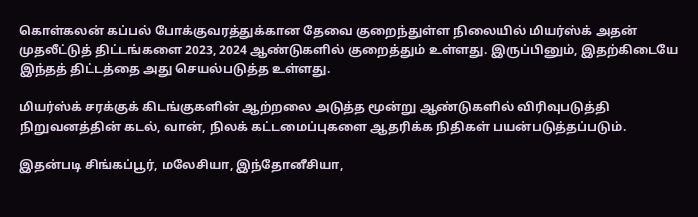கொள்கலன் கப்பல் போக்குவரத்துக்கான தேவை குறைந்துள்ள நிலையில் மியர்ஸ்க் அதன் முதலீட்டுத் திட்டங்களை 2023, 2024 ஆண்டுகளில் குறைத்தும் உள்ளது. இருப்பினும், இதற்கிடையே இந்தத் திட்டத்தை அது செயல்படுத்த உள்ளது.

மியர்ஸ்க் சரக்குக் கிடங்குகளின் ஆற்றலை அடுத்த மூன்று ஆண்டுகளில் விரிவுபடுத்தி நிறுவனத்தின் கடல், வான், நிலக் கட்டமைப்புகளை ஆதரிக்க நிதிகள் பயன்படுத்தப்படும்.

இதன்படி சிங்கப்பூர், மலேசியா, இந்தோனீசியா,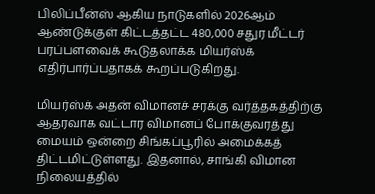பிலிப்பீன்ஸ் ஆகிய நாடுகளில் 2026ஆம் ஆண்டுக்குள் கிட்டத்தட்ட 480,000 சதுர மீட்டர் பரப்பளவைக் கூடுதலாக்க மியர்ஸ்க் எதிர்பார்ப்பதாகக் கூறப்படுகிறது.

மியர்ஸ்க் அதன் விமானச் சரக்கு வர்த்தகத்திற்கு ஆதரவாக வட்டார விமானப் போக்குவரத்து மையம் ஒன்றை சிங்கப்பூரில் அமைக்கத் திட்டமிட்டுள்ளது. இதனால், சாங்கி விமான நிலையத்தில்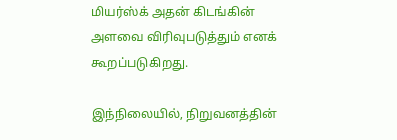மியர்ஸ்க் அதன் கிடங்கின் அளவை விரிவுபடுத்தும் எனக் கூறப்படுகிறது.

இந்நிலையில், நிறுவனத்தின்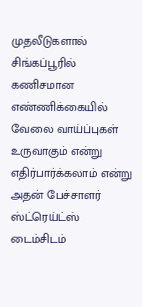முதலீடுகளால் சிங்கப்பூரில் கணிசமான எண்ணிக்கையில் வேலை வாய்ப்புகள் உருவாகும் என்று எதிர்பார்க்கலாம் என்று அதன் பேச்சாளர் ஸ்ட்ரெய்ட்ஸ் டைம்சிடம்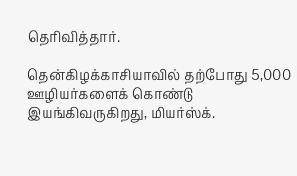தெரிவித்தார்.

தென்கிழக்காசியாவில் தற்போது 5,000 ஊழியர்களைக் கொண்டு இயங்கிவருகிறது, மியர்ஸ்க்.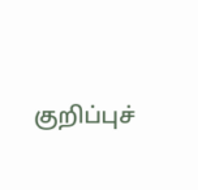குறிப்புச்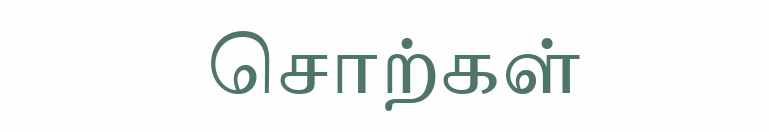சொற்கள்